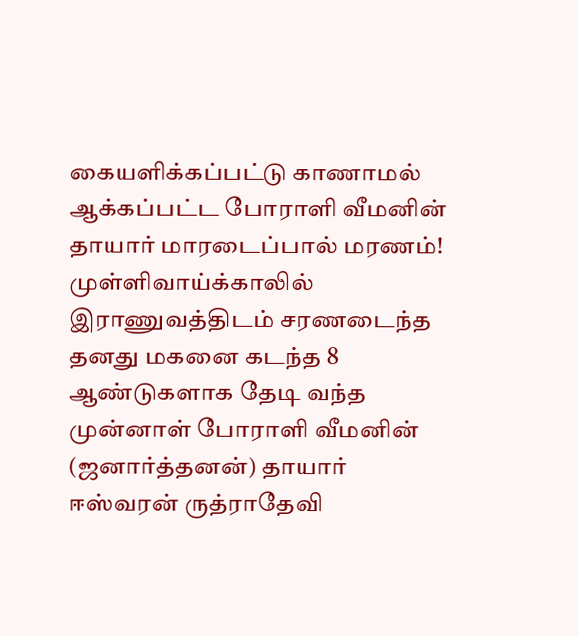கையளிக்கப்பட்டு காணாமல் ஆக்கப்பட்ட போராளி வீமனின் தாயார் மாரடைப்பால் மரணம்!
முள்ளிவாய்க்காலில் இராணுவத்திடம் சரணடைந்த தனது மகனை கடந்த 8 ஆண்டுகளாக தேடி வந்த முன்னாள் போராளி வீமனின் (ஜனார்த்தனன்) தாயார் ஈஸ்வரன் ருத்ராதேவி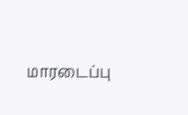மாரடைப்பு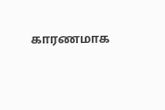காரணமாக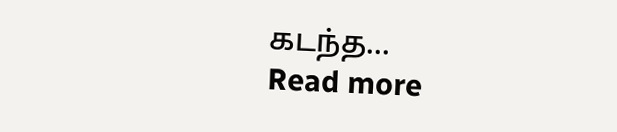கடந்த...
Read more